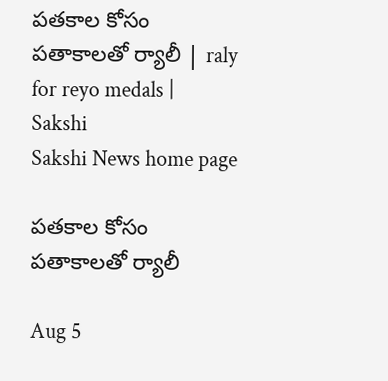పతకాల కోసం పతాకాలతో ర్యాలీ | raly for reyo medals | Sakshi
Sakshi News home page

పతకాల కోసం పతాకాలతో ర్యాలీ

Aug 5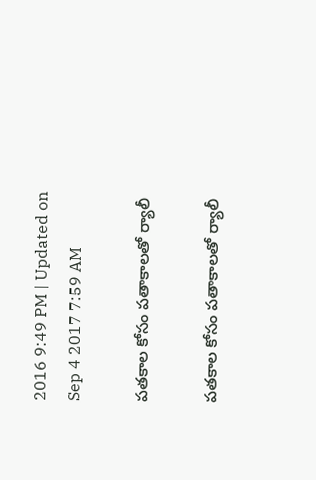2016 9:49 PM | Updated on Sep 4 2017 7:59 AM

పతకాల కోసం పతాకాలతో ర్యాలీ

పతకాల కోసం పతాకాలతో ర్యాలీ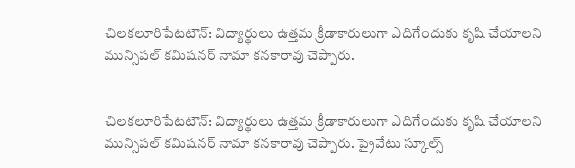చిలకలూరిపేటటౌన్‌: విద్యార్థులు ఉత్తమ క్రీడాకారులుగా ఎదిగేందుకు కృషి చేయాలని మున్సిపల్‌ కమిషనర్‌ నామా కనకారావు చెప్పారు.


చిలకలూరిపేటటౌన్‌: విద్యార్థులు ఉత్తమ క్రీడాకారులుగా ఎదిగేందుకు కృషి చేయాలని మున్సిపల్‌ కమిషనర్‌ నామా కనకారావు చెప్పారు. ప్రైవేటు స్కూల్స్‌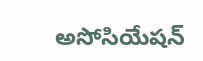అసోసియేషన్‌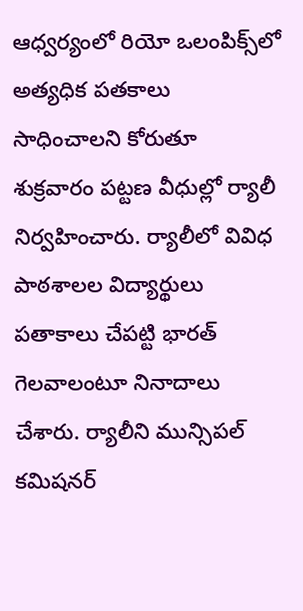ఆధ్వర్యంలో రియో ఒలంపిక్స్‌లో అత్యధిక పతకాలు సాధించాలని కోరుతూ శుక్రవారం పట్టణ వీధుల్లో ర్యాలీ నిర్వహించారు. ర్యాలీలో వివిధ పాఠశాలల విద్యార్థులు పతాకాలు చేపట్టి భారత్‌ గెలవాలంటూ నినాదాలు చేశారు. ర్యాలీని మున్సిపల్‌ కమిషనర్‌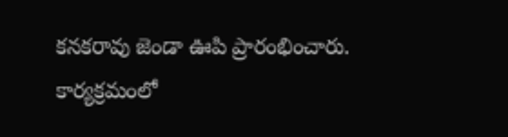కనకరావు జెండా ఊపి ప్రారంభించారు. కార్యక్రమంలో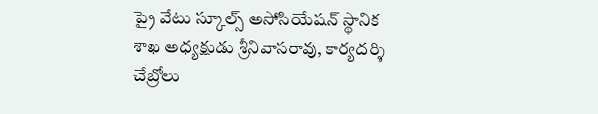ప్రై వేటు స్కూల్స్‌ అసోసియేషన్‌ స్థానిక శాఖ అధ్యక్షుడు శ్రీనివాసరావు, కార్యదర్శి చేబ్రోలు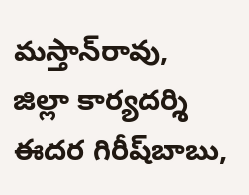మస్తాన్‌రావు, జిల్లా కార్యదర్శి ఈదర గిరీష్‌బాబు,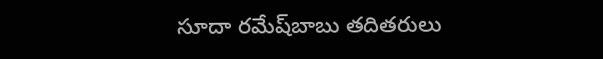సూదా రమేష్‌బాబు తదితరులు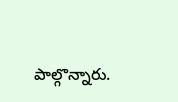పాల్గొన్నారు.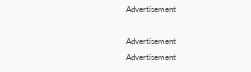Advertisement

Advertisement
Advertisement